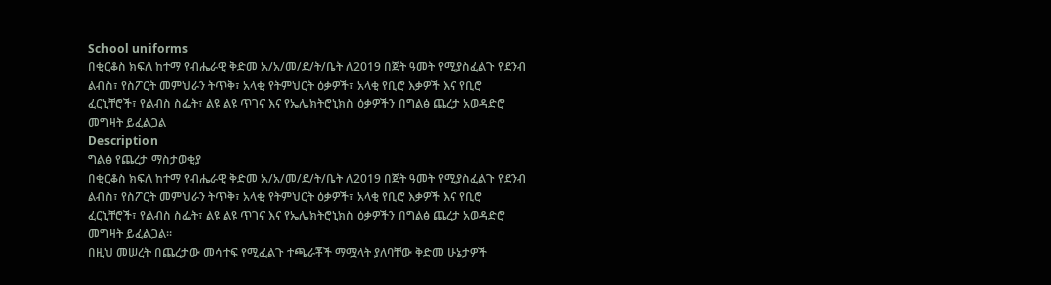School uniforms
በቂርቆስ ክፍለ ከተማ የብሔራዊ ቅድመ አ/አ/መ/ደ/ት/ቤት ለ2019 በጀት ዓመት የሚያስፈልጉ የደንብ ልብስ፣ የስፖርት መምህራን ትጥቅ፣ አላቂ የትምህርት ዕቃዎች፣ አላቂ የቢሮ እቃዎች እና የቢሮ ፈርኒቸሮች፣ የልብስ ስፌት፣ ልዩ ልዩ ጥገና እና የኤሌክትሮኒክስ ዕቃዎችን በግልፅ ጨረታ አወዳድሮ መግዛት ይፈልጋል
Description
ግልፅ የጨረታ ማስታወቂያ
በቂርቆስ ክፍለ ከተማ የብሔራዊ ቅድመ አ/አ/መ/ደ/ት/ቤት ለ2019 በጀት ዓመት የሚያስፈልጉ የደንብ ልብስ፣ የስፖርት መምህራን ትጥቅ፣ አላቂ የትምህርት ዕቃዎች፣ አላቂ የቢሮ እቃዎች እና የቢሮ ፈርኒቸሮች፣ የልብስ ስፌት፣ ልዩ ልዩ ጥገና እና የኤሌክትሮኒክስ ዕቃዎችን በግልፅ ጨረታ አወዳድሮ መግዛት ይፈልጋል።
በዚህ መሠረት በጨረታው መሳተፍ የሚፈልጉ ተጫራቾች ማሟላት ያለባቸው ቅድመ ሁኔታዎች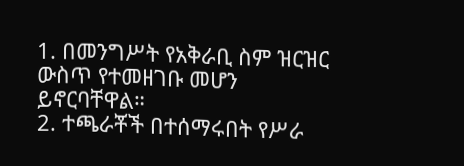1. በመንግሥት የአቅራቢ ስም ዝርዝር ውስጥ የተመዘገቡ መሆን ይኖርባቸዋል።
2. ተጫራቾች በተሰማሩበት የሥራ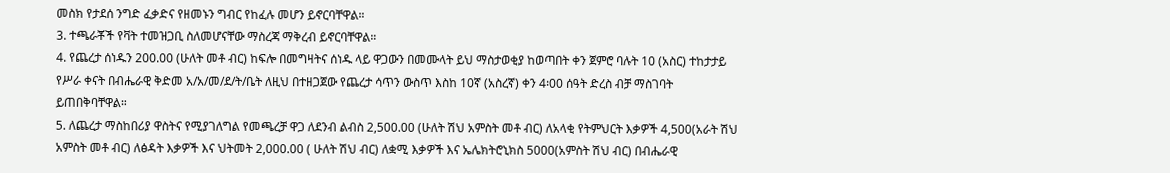መስክ የታደሰ ንግድ ፈቃድና የዘመኑን ግብር የከፈሉ መሆን ይኖርባቸዋል።
3. ተጫራቾች የቫት ተመዝጋቢ ስለመሆናቸው ማስረጃ ማቅረብ ይኖርባቸዋል።
4. የጨረታ ሰነዱን 200.00 (ሁለት መቶ ብር) ከፍሎ በመግዛትና ሰነዱ ላይ ዋጋውን በመሙላት ይህ ማስታወቂያ ከወጣበት ቀን ጀምሮ ባሉት 10 (አስር) ተከታታይ የሥራ ቀናት በብሔራዊ ቅድመ አ/አ/መ/ደ/ት/ቤት ለዚህ በተዘጋጀው የጨረታ ሳጥን ውስጥ እስከ 10ኛ (አስረኛ) ቀን 4፡00 ሰዓት ድረስ ብቻ ማስገባት ይጠበቅባቸዋል።
5. ለጨረታ ማስከበሪያ ዋስትና የሚያገለግል የመጫረቻ ዋጋ ለደንብ ልብስ 2,500.00 (ሁለት ሽህ አምስት መቶ ብር) ለአላቂ የትምህርት እቃዎች 4,500(አራት ሽህ አምስት መቶ ብር) ለፅዳት እቃዎች እና ህትመት 2,000.00 ( ሁለት ሽህ ብር) ለቋሚ እቃዎች እና ኤሌክትሮኒክስ 5000(አምስት ሽህ ብር) በብሔራዊ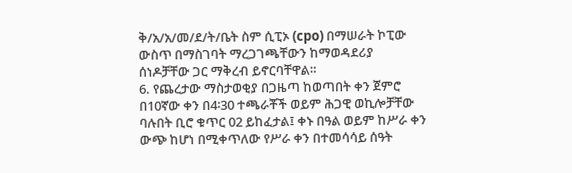ቅ/አ/አ/መ/ደ/ት/ቤት ስም ሲፒኦ (cpo) በማሠራት ኮፒው ውስጥ በማስገባት ማረጋገጫቸውን ከማወዳደሪያ ሰነዶቻቸው ጋር ማቅረብ ይኖርባቸዋል።
6. የጨረታው ማስታወቂያ በጋዜጣ ከወጣበት ቀን ጀምሮ በ10ኛው ቀን በ4፡30 ተጫራቾች ወይም ሕጋዊ ወኪሎቻቸው ባሉበት ቢሮ ቁጥር 02 ይከፈታል፤ ቀኑ በዓል ወይም ከሥራ ቀን ውጭ ከሆነ በሚቀጥለው የሥራ ቀን በተመሳሳይ ሰዓት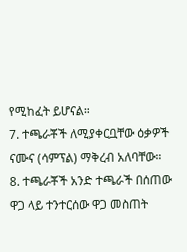የሚከፈት ይሆናል።
7. ተጫራቾች ለሚያቀርቧቸው ዕቃዎች ናሙና (ሳምፕል) ማቅረብ አለባቸው።
8. ተጫራቾች አንድ ተጫራች በሰጠው ዋጋ ላይ ተንተርሰው ዋጋ መስጠት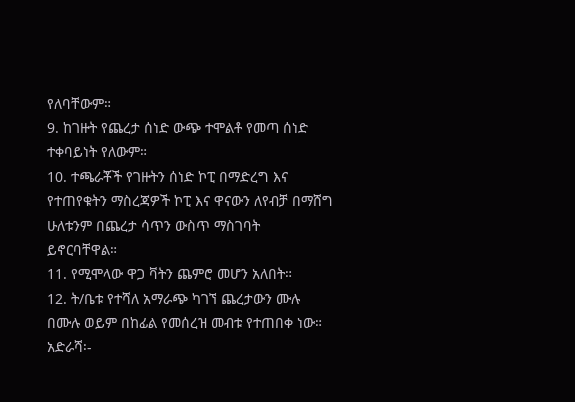የለባቸውም።
9. ከገዙት የጨረታ ሰነድ ውጭ ተሞልቶ የመጣ ሰነድ ተቀባይነት የለውም።
10. ተጫራቾች የገዙትን ሰነድ ኮፒ በማድረግ እና የተጠየቁትን ማስረጃዎች ኮፒ እና ዋናውን ለየብቻ በማሸግ ሁለቱንም በጨረታ ሳጥን ውስጥ ማስገባት ይኖርባቸዋል።
11. የሚሞላው ዋጋ ቫትን ጨምሮ መሆን አለበት።
12. ት/ቤቱ የተሻለ አማራጭ ካገኘ ጨረታውን ሙሉ በሙሉ ወይም በከፊል የመሰረዝ መብቱ የተጠበቀ ነው።
አድራሻ፡-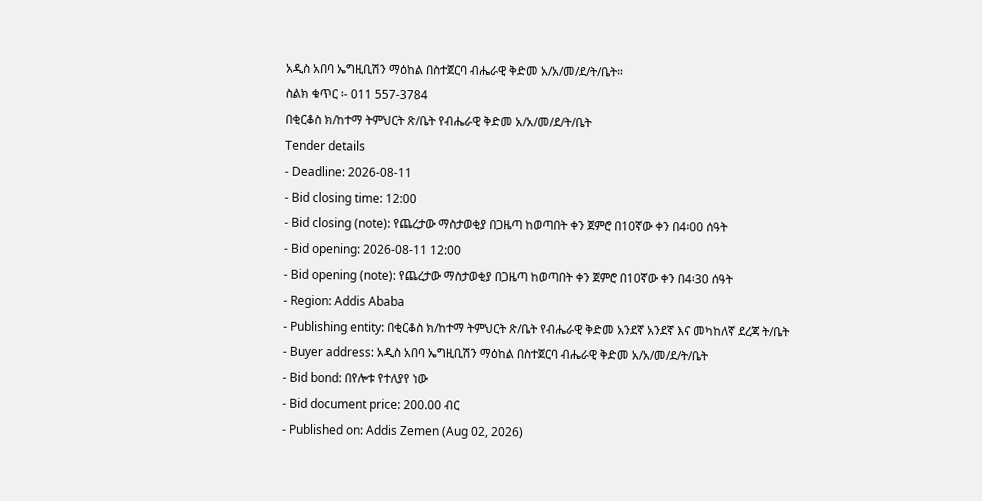አዲስ አበባ ኤግዚቢሽን ማዕከል በስተጀርባ ብሔራዊ ቅድመ አ/አ/መ/ደ/ት/ቤት።
ስልክ ቁጥር ፡- 011 557-3784
በቂርቆስ ክ/ከተማ ትምህርት ጽ/ቤት የብሔራዊ ቅድመ አ/አ/መ/ደ/ት/ቤት
Tender details
- Deadline: 2026-08-11
- Bid closing time: 12:00
- Bid closing (note): የጨረታው ማስታወቂያ በጋዜጣ ከወጣበት ቀን ጀምሮ በ10ኛው ቀን በ4፡00 ሰዓት
- Bid opening: 2026-08-11 12:00
- Bid opening (note): የጨረታው ማስታወቂያ በጋዜጣ ከወጣበት ቀን ጀምሮ በ10ኛው ቀን በ4፡30 ሰዓት
- Region: Addis Ababa
- Publishing entity: በቂርቆስ ክ/ከተማ ትምህርት ጽ/ቤት የብሔራዊ ቅድመ አንደኛ አንደኛ እና መካከለኛ ደረጃ ት/ቤት
- Buyer address: አዲስ አበባ ኤግዚቢሽን ማዕከል በስተጀርባ ብሔራዊ ቅድመ አ/አ/መ/ደ/ት/ቤት
- Bid bond: በየሎቱ የተለያየ ነው
- Bid document price: 200.00 ብር
- Published on: Addis Zemen (Aug 02, 2026)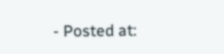- Posted at: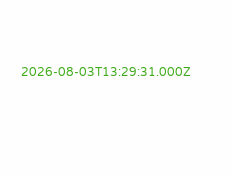2026-08-03T13:29:31.000Z